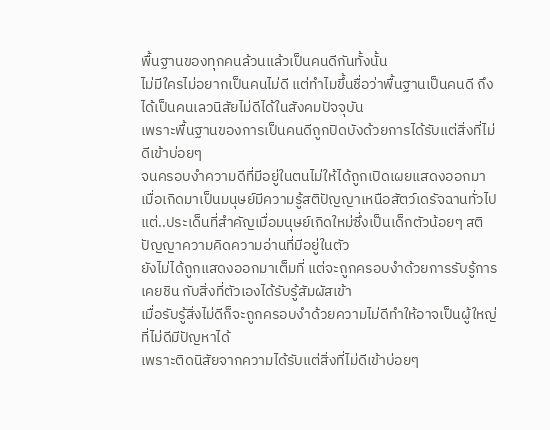พื้นฐานของทุกคนล้วนแล้วเป็นคนดีกันทั้งนั้น
ไม่มีใครไม่อยากเป็นคนไม่ดี แต่ทำไมขึ้นชื่อว่าพื้นฐานเป็นคนดี ถึงได้เป็นคนเลวนิสัยไม่ดีได้ในสังคมปัจจุบัน
เพราะพื้นฐานของการเป็นคนดีถูกปิดบังด้วยการได้รับแต่สิ่งที่ไม่ดีเข้าบ่อยๆ
จนครอบงำความดีที่มีอยู่ในตนไม่ให้ได้ถูกเปิดเผยแสดงออกมา
เมื่อเกิดมาเป็นมนุษย์มีความรู้สติปัญญาเหนือสัตว์เดรัจฉานทั่วไป
แต่..ประเด็นที่สำคัญเมื่อมนุษย์เกิดใหม่ซึ่งเป็นเด็กตัวน้อยๆ สติปัญญาความคิดความอ่านที่มีอยู่ในตัว
ยังไม่ได้ถูกแสดงออกมาเต็มที่ แต่จะถูกครอบงำด้วยการรับรู้การเคยชิน กับสิ่งที่ตัวเองได้รับรู้สัมผัสเข้า
เมื่อรับรู้สิ่งไม่ดีก็จะถูกครอบงำด้วยความไม่ดีทำให้อาจเป็นผู้ใหญ่ที่ไม่ดีมีปัญหาได้
เพราะติดนิสัยจากความได้รับแต่สิ่งที่ไม่ดีเข้าบ่อยๆ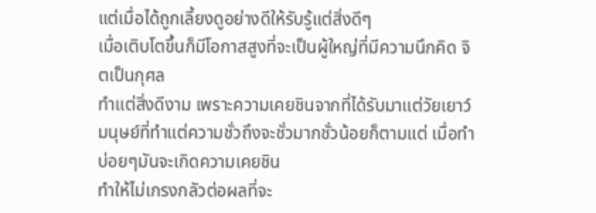แต่เมื่อได้ถูกเลี้ยงดูอย่างดีให้รับรู้แต่สิ่งดีๆ
เมื่อเติบโตขึ้นก็มีโอกาสสูงที่จะเป็นผู้ใหญ่ที่มีความนึกคิด จิตเป็นกุศล
ทำแต่สิ่งดีงาม เพราะความเคยชินจากที่ได้รับมาแต่วัยเยาว์
มนุษย์ที่ทำแต่ความชั่วถึงจะชั่วมากชั่วน้อยก็ตามแต่ เมื่อทำบ่อยๆมันจะเกิดความเคยชิน
ทำให้ไม่เกรงกลัวต่อผลที่จะ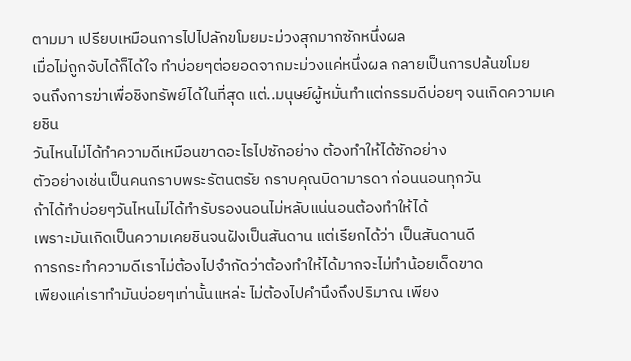ตามมา เปรียบเหมือนการไปไปลักขโมยมะม่วงสุกมากซักหนึ่งผล
เมื่อไม่ถูกจับได้ก็ได้ใจ ทำบ่อยๆต่อยอดจากมะม่วงแค่หนึ่งผล กลายเป็นการปล้นขโมย
จนถึงการฆ่าเพื่อชิงทรัพย์ได้ในที่สุด แต่..มนุษย์ผู้หมั่นทำแต่กรรมดีบ่อยๆ จนเกิดความเคยชิน
วันไหนไม่ได้ทำความดีเหมือนขาดอะไรไปซักอย่าง ต้องทำให้ได้ซักอย่าง
ตัวอย่างเช่นเป็นคนกราบพระรัตนตรัย กราบคุณบิดามารดา ก่อนนอนทุกวัน
ถ้าได้ทำบ่อยๆวันไหนไม่ได้ทำรับรองนอนไม่หลับแน่นอนต้องทำให้ได้
เพราะมันเกิดเป็นความเคยชินจนฝังเป็นสันดาน แต่เรียกได้ว่า เป็นสันดานดี
การกระทำความดีเราไม่ต้องไปจำกัดว่าต้องทำให้ได้มากจะไม่ทำน้อยเด็ดขาด
เพียงแค่เราทำมันบ่อยๆเท่านั้นแหล่ะ ไม่ต้องไปคำนึงถึงปริมาณ เพียง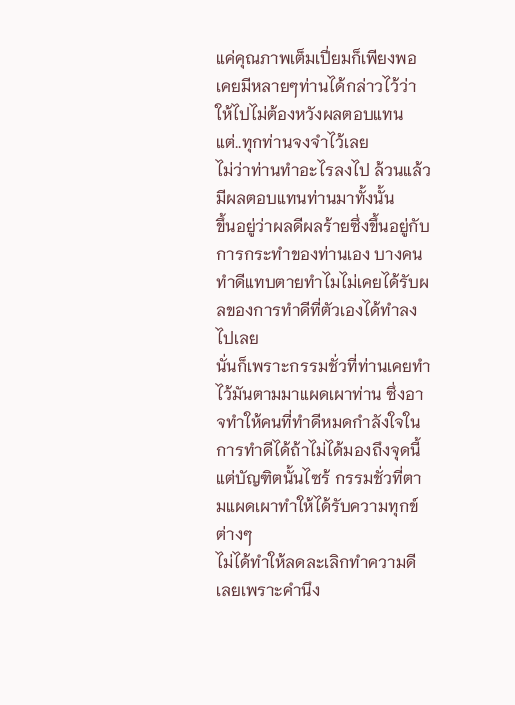แค่คุณภาพเต็มเปี่ยมก็เพียงพอ
เคยมีหลายๆท่านได้กล่าวไว้ว่า ให้ไปไม่ต้องหวังผลตอบแทน แต่..ทุกท่านจงจำไว้เลย
ไม่ว่าท่านทำอะไรลงไป ล้วนแล้วมีผลตอบแทนท่านมาทั้งนั้น
ขึ้นอยู่ว่าผลดีผลร้ายซึ่งขึ้นอยู่กับการกระทำของท่านเอง บางคนทำดีแทบตายทำไมไม่เคยได้รับผลของการทำดีที่ตัวเองได้ทำลงไปเลย
นั่นก็เพราะกรรมชั่วที่ท่านเคยทำไว้มันตามมาแผดเผาท่าน ซึ่งอาจทำให้คนที่ทำดีหมดกำลังใจในการทำดีได้ถ้าไม่ได้มองถึงจุดนี้
แต่บัญฑิตนั้นไซร้ กรรมชั่วที่ตามแผดเผาทำให้ได้รับความทุกข์ต่างๆ
ไม่ได้ทำให้ลดละเลิกทำความดีเลยเพราะคำนึง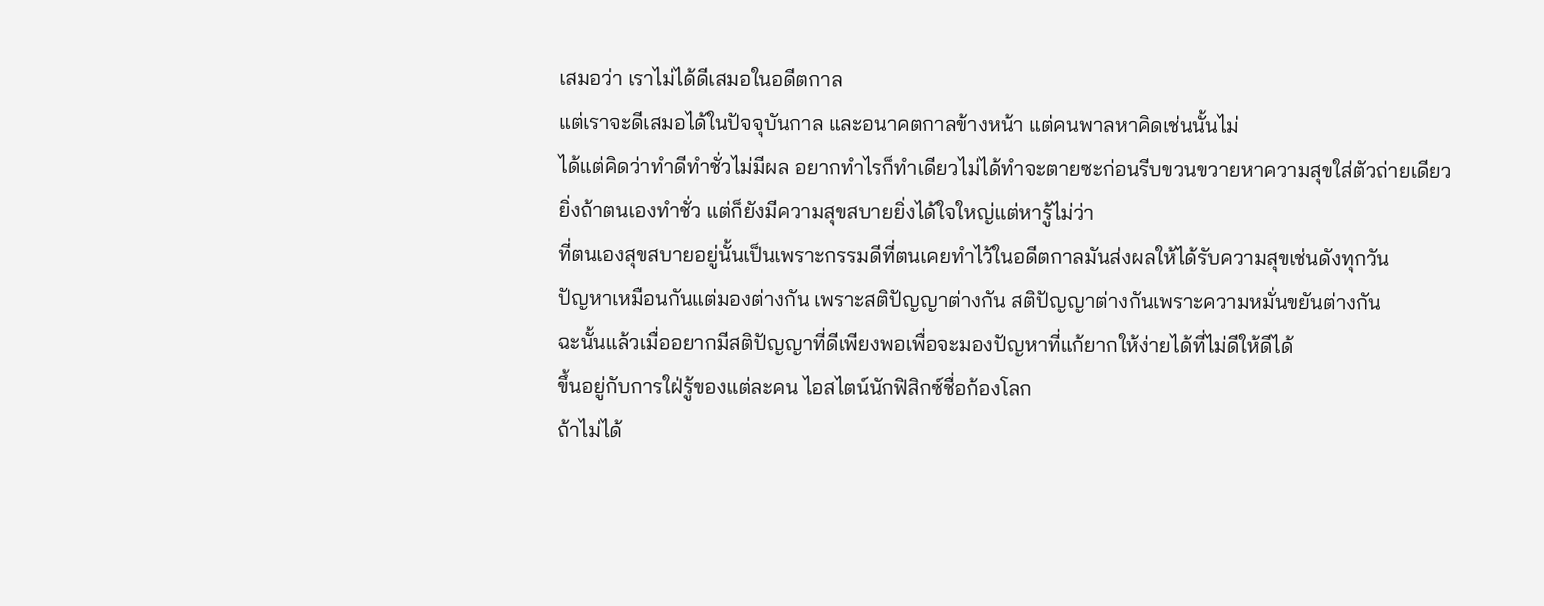เสมอว่า เราไม่ได้ดีเสมอในอดีตกาล
แต่เราจะดีเสมอได้ในปัจจุบันกาล และอนาคตกาลข้างหน้า แต่คนพาลหาคิดเช่นนั้นไม่
ได้แต่คิดว่าทำดีทำชั่วไม่มีผล อยากทำไรก็ทำเดียวไม่ได้ทำจะตายซะก่อนรีบขวนขวายหาความสุขใส่ตัวถ่ายเดียว
ยิ่งถ้าตนเองทำชั่ว แต่ก็ยังมีความสุขสบายยิ่งได้ใจใหญ่แต่หารู้ไม่ว่า
ที่ตนเองสุขสบายอยู่นั้นเป็นเพราะกรรมดีที่ตนเคยทำไว้ในอดีตกาลมันส่งผลให้ได้รับความสุขเช่นดังทุกวัน
ปัญหาเหมือนกันแต่มองต่างกัน เพราะสติปัญญาต่างกัน สติปัญญาต่างกันเพราะความหมั่นขยันต่างกัน
ฉะนั้นแล้วเมื่ออยากมีสติปัญญาที่ดีเพียงพอเพื่อจะมองปัญหาที่แก้ยากให้ง่ายได้ที่ไม่ดีให้ดีได้
ขึ้นอยู่กับการใฝ่รู้ของแต่ละคน ไอสไตน์นักฟิสิกซ์ชื่อก้องโลก
ถ้าไม่ได้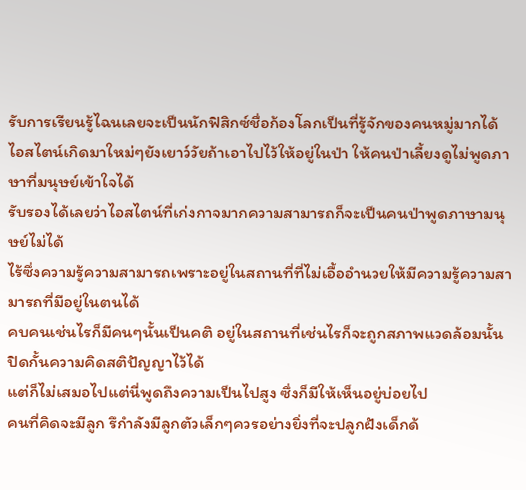รับการเรียนรู้ไฉนเลยจะเป็นนักฟิสิกซ์ชื่อก้องโลกเป็นที่รู้จักของคนหมู่มากได้
ไอสไตน์เกิดมาใหม่ๆยังเยาว์วัยถ้าเอาไปไว้ให้อยู่ในป่า ให้คนป่าเลี้ยงดูไม่พูดภาษาที่มนุษย์เข้าใจได้
รับรองได้เลยว่าไอสไตน์ที่เก่งกาจมากความสามารถก็จะเป็นคนป่าพูดภาษามนุษย์ไม่ได้
ไร้ซึ่งความรู้ความสามารถเพราะอยู่ในสถานที่ที่ไม่เอื้ออำนวยให้มีความรู้ความสามารถที่มีอยู่ในตนได้
คบคนเช่นไรก็มีคนๆนั้นเป็นคติ อยู่ในสถานที่เช่นไรก็จะถูกสภาพแวดล้อมนั้นปิดกั้นความคิดสติปัญญาไว้ได้
แต่ก็ไม่เสมอไปแต่นี่พูดถึงความเป็นไปสูง ซึ่งก็มีให้เห็นอยู่บ่อยไป
คนที่คิดจะมีลูก รึกำลังมีลูกตัวเล็กๆควรอย่างยิ่งที่จะปลูกฝังเด็กด้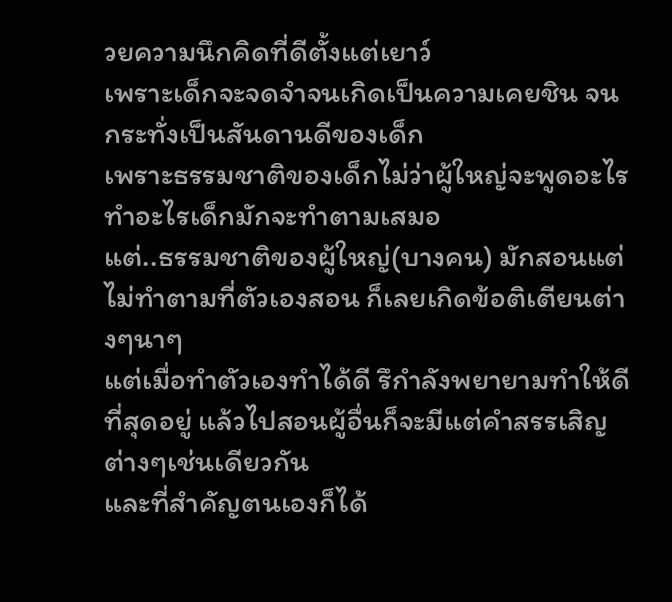วยความนึกคิดที่ดีตั้งแต่เยาว์
เพราะเด็กจะจดจำจนเกิดเป็นความเคยชิน จนกระทั่งเป็นสันดานดีของเด็ก
เพราะธรรมชาติของเด็กไม่ว่าผู้ใหญ่จะพูดอะไรทำอะไรเด็กมักจะทำตามเสมอ
แต่..ธรรมชาติของผู้ใหญ่(บางคน) มักสอนแต่ไม่ทำตามที่ตัวเองสอน ก็เลยเกิดข้อติเตียนต่างๆนาๆ
แต่เมื่อทำตัวเองทำได้ดี รึกำลังพยายามทำให้ดีที่สุดอยู่ แล้วไปสอนผู้อื่นก็จะมีแต่คำสรรเสิญต่างๆเช่นเดียวกัน
และที่สำคัญตนเองก็ได้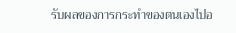รับผลของการกระทำของตนเองไปอ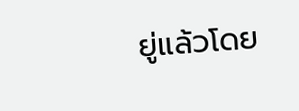ยู่แล้วโดย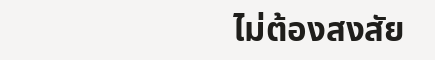ไม่ต้องสงสัย